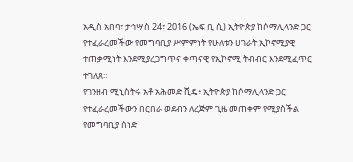አዲስ አበባ፣ ታኅሣስ 24፣ 2016 (ኤፍ ቢ ሲ) ኢትዮጵያ ከሶማሊላንድ ጋር የተፈራረመችው የመግባቢያ ሥምምነት የሁለቱን ሀገራት ኢኮኖሚያዊ ተጠቃሚነት እንደሚያረጋግጥና ቀጣናዊ የኢኮኖሚ ትብብር እንደሚፈጥር ተገለጸ፡፡
የገንዘብ ሚኒስትሩ አቶ አሕመድ ሺዴ፥ ኢትዮጵያ ከሶማሊላንድ ጋር የተፈራረመችውን በርበራ ወደብን ለረጅም ጊዜ መጠቀም የሚያስችል የመግባቢያ ሰነድ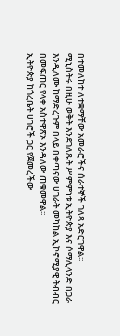በተመለከተ ለተቋማቸው አመራሮችና ሰራተኞች ገለጻ አድርገዋል፡፡
ሚኒስትሩ በዚሁ ወቅት እንደገለጹት ሥምምነቱ ኢትዮጵያ እና ሶማሊላንድ በጋራ እንዲለሙ ከማድረጉም በላይ በቀጣናው ሀገራት መካከል ኢኮኖሚያዊ ትብብር በመፍጠር የላቀ አስተዋጽኦ እንዳለው ጠቁመዋል፡፡
ኢትዮጵያ ከጎረቤት ሀገሮች ጋር የጀመረችው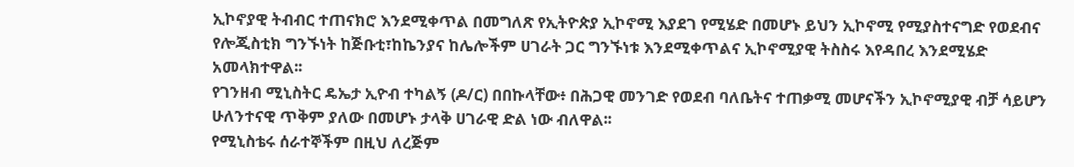ኢኮኖያዊ ትብብር ተጠናክሮ እንደሚቀጥል በመግለጽ የኢትዮጵያ ኢኮኖሚ እያደገ የሚሄድ በመሆኑ ይህን ኢኮኖሚ የሚያስተናግድ የወደብና የሎጂስቲክ ግንኙነት ከጅቡቲ፣ከኬንያና ከሌሎችም ሀገራት ጋር ግንኙነቱ እንደሚቀጥልና ኢኮኖሚያዊ ትስስሩ እየዳበረ እንደሚሄድ አመላክተዋል፡፡
የገንዘብ ሚኒስትር ዴኤታ ኢዮብ ተካልኝ (ዶ/ር) በበኩላቸው፥ በሕጋዊ መንገድ የወደብ ባለቤትና ተጠቃሚ መሆናችን ኢኮኖሚያዊ ብቻ ሳይሆን ሁለንተናዊ ጥቅም ያለው በመሆኑ ታላቅ ሀገራዊ ድል ነው ብለዋል፡፡
የሚኒስቴሩ ሰራተኞችም በዚህ ለረጅም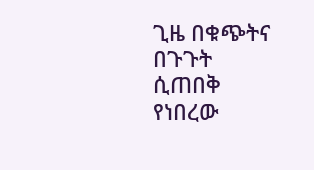ጊዜ በቁጭትና በጉጉት ሲጠበቅ የነበረው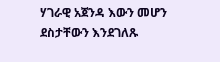ሃገራዊ አጀንዳ እውን መሆን ደስታቸውን እንደገለጹ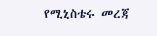የሚኒስቴሩ መረጃ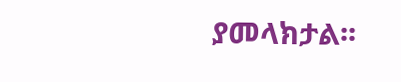ያመላክታል፡፡